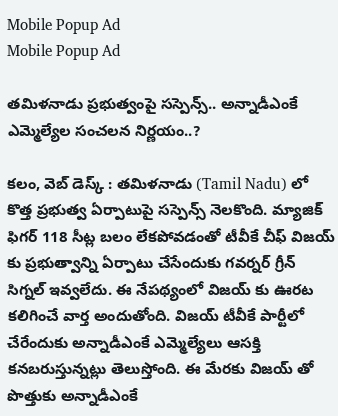Mobile Popup Ad
Mobile Popup Ad

తమిళనాడు ప్రభుత్వంపై సస్పెన్స్.. అన్నాడీఎంకే ఎమ్మెల్యేల సంచలన నిర్ణయం..?

కలం, వెబ్ డెస్క్ : తమిళనాడు (Tamil Nadu) లో కొత్త ప్రభుత్వ ఏర్పాటుపై సస్పెన్స్ నెలకొంది. మ్యాజిక్ ఫిగర్ 118 సీట్ల బలం లేకపోవడంతో టీవీకే చీఫ్ విజయ్ కు ప్రభుత్వాన్ని ఏర్పాటు చేసేందుకు గవర్నర్ గ్రీన్ సిగ్నల్ ఇవ్వలేదు. ఈ నేపథ్యంలో విజయ్ కు ఊరట కలిగించే వార్త అందుతోంది. విజయ్ టీవీకే పార్టీలో చేరేందుకు అన్నాడీఎంకే ఎమ్మెల్యేలు ఆసక్తి కనబరుస్తున్నట్లు తెలుస్తోంది. ఈ మేరకు విజయ్ తో పొత్తుకు అన్నాడీఎంకే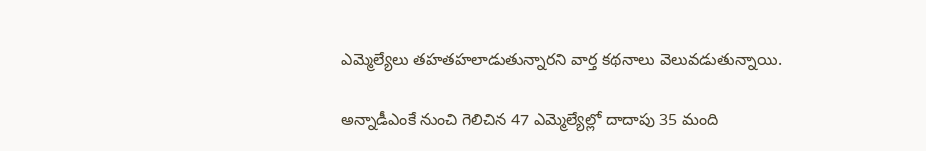ఎమ్మెల్యేలు తహతహలాడుతున్నారని వార్త కథనాలు వెలువడుతున్నాయి.

అన్నాడీఎంకే నుంచి గెలిచిన 47 ఎమ్మెల్యేల్లో దాదాపు 35 మంది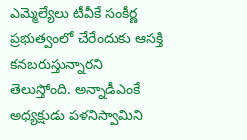ఎమ్మెల్యేలు టీవీకే సంకీర్ణ ప్రభుత్వంలో చేరేందుకు ఆసక్తి కనబరుస్తున్నారని తెలుస్తోంది. అన్నాడీఎంకే అధ్యక్షుడు పళనిస్వామిని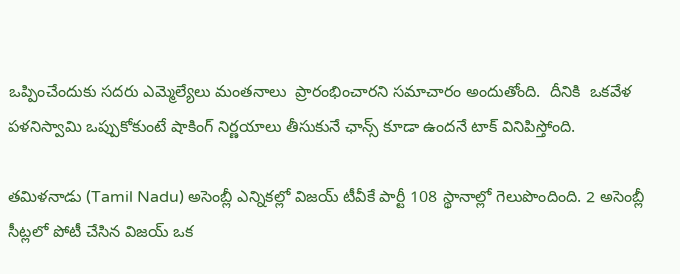ఒప్పించేందుకు సదరు ఎమ్మెల్యేలు మంతనాలు  ప్రారంభించారని సమాచారం అందుతోంది.  దీనికి  ఒకవేళ పళనిస్వామి ఒప్పుకోకుంటే షాకింగ్ నిర్ణయాలు తీసుకునే ఛాన్స్ కూడా ఉందనే టాక్ వినిపిస్తోంది.

తమిళనాడు (Tamil Nadu) అసెంబ్లీ ఎన్నికల్లో విజయ్ టీవీకే పార్టీ 108 స్థానాల్లో గెలుపొందింది. 2 అసెంబ్లీ సీట్లలో పోటీ చేసిన విజయ్ ఒక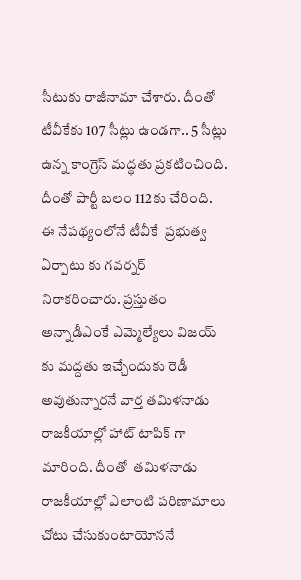సీటుకు రాజీనామా చేశారు. దీంతో టీవీకేకు 107 సీట్లు ఉండగా.. 5 సీట్లు ఉన్న కాంగ్రెస్ మద్ధతు ప్రకటించింది. దీంతో పార్టీ బలం 112కు చేరింది. ఈ నేపథ్యంలోనే టీవీకే  ప్రభుత్వ ఏర్పాటు కు గవర్నర్ నిరాకరించారు. ప్రస్తుతం అన్నాడీఎంకే ఎమ్మెల్యేలు విజయ్ కు మద్దతు ఇచ్చేందుకు రెడీ అవుతున్నారనే వార్త తమిళనాడు రాజకీయాల్లో హాట్ టాపిక్ గా మారింది. దీంతో  తమిళనాడు రాజకీయాల్లో ఎలాంటి పరిణామాలు చోటు చేసుకుంటాయోననే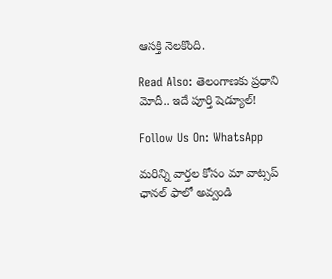ఆసక్తి నెలకొంది.

Read Also: తెలంగాణకు ప్రధాని మోదీ.. ఇదే పూర్తి షెడ్యూల్!

Follow Us On: WhatsApp

మ‌రిన్ని వార్త‌ల కోసం మా వాట్స‌ప్ ఛాన‌ల్ ఫాలో అవ్వండి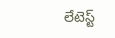లేటెస్ట్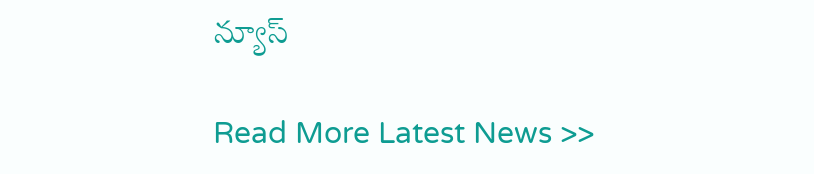న్యూస్‌

Read More Latest News >>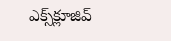ఎక్స్‌క్లూజివ్‌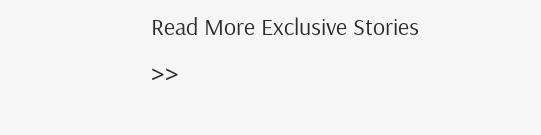Read More Exclusive Stories >>